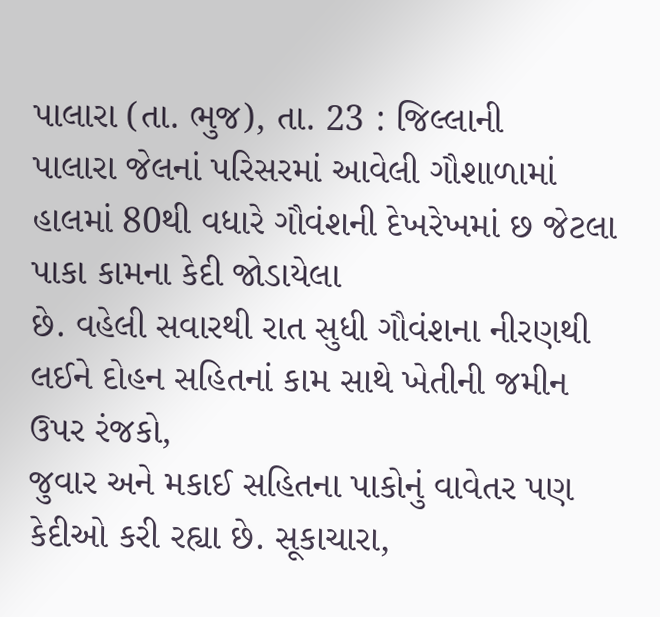પાલારા (તા. ભુજ), તા. 23 : જિલ્લાની
પાલારા જેલનાં પરિસરમાં આવેલી ગૌશાળામાં હાલમાં 80થી વધારે ગૌવંશની દેખરેખમાં છ જેટલા પાકા કામના કેદી જોડાયેલા
છે. વહેલી સવારથી રાત સુધી ગૌવંશના નીરણથી
લઈને દોહન સહિતનાં કામ સાથે ખેતીની જમીન ઉપર રંજકો,
જુવાર અને મકાઈ સહિતના પાકોનું વાવેતર પણ કેદીઓ કરી રહ્યા છે. સૂકાચારા,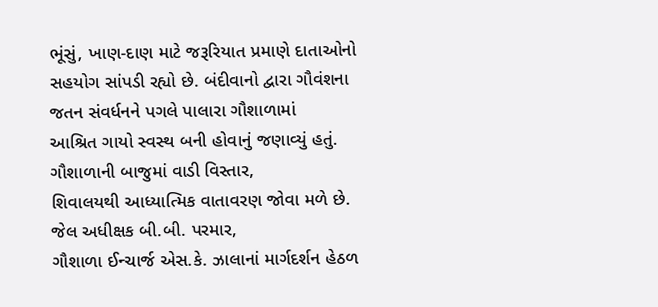ભૂંસું, ખાણ-દાણ માટે જરૂરિયાત પ્રમાણે દાતાઓનો
સહયોગ સાંપડી રહ્યો છે. બંદીવાનો દ્વારા ગૌવંશના જતન સંવર્ધનને પગલે પાલારા ગૌશાળામાં
આશ્રિત ગાયો સ્વસ્થ બની હોવાનું જણાવ્યું હતું. ગૌશાળાની બાજુમાં વાડી વિસ્તાર,
શિવાલયથી આધ્યાત્મિક વાતાવરણ જોવા મળે છે. જેલ અધીક્ષક બી.બી. પરમાર,
ગૌશાળા ઈન્ચાર્જ એસ.કે. ઝાલાનાં માર્ગદર્શન હેઠળ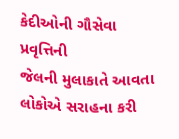કેદીઓની ગૌસેવા પ્રવૃત્તિની
જેલની મુલાકાતે આવતા લોકોએ સરાહના કરી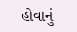હોવાનું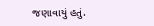જણાવાયું હતું.